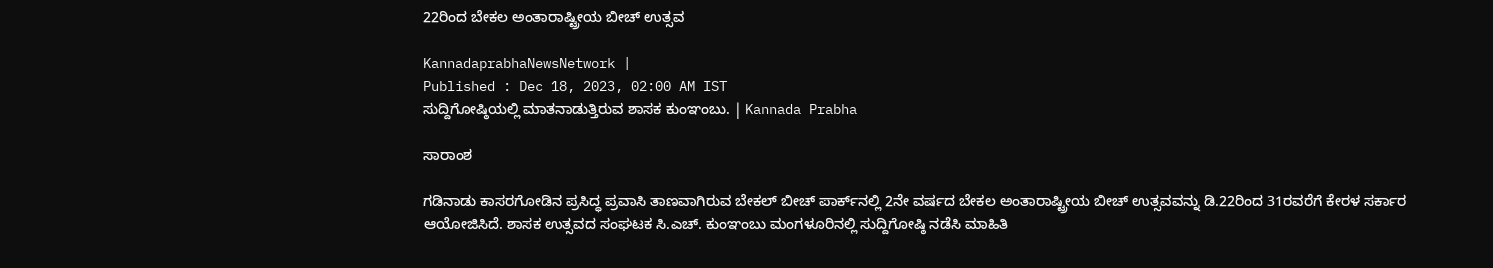22ರಿಂದ ಬೇಕಲ ಅಂತಾರಾಷ್ಟ್ರೀಯ ಬೀಚ್ ಉತ್ಸವ

KannadaprabhaNewsNetwork |
Published : Dec 18, 2023, 02:00 AM IST
ಸುದ್ದಿಗೋಷ್ಠಿಯಲ್ಲಿ ಮಾತನಾಡುತ್ತಿರುವ ಶಾಸಕ ಕುಂಞಂಬು. | Kannada Prabha

ಸಾರಾಂಶ

ಗಡಿನಾಡು ಕಾಸರಗೋಡಿನ ಪ್ರಸಿದ್ಧ ಪ್ರವಾಸಿ ತಾಣವಾಗಿರುವ ಬೇಕಲ್‌ ಬೀಚ್‌ ಪಾರ್ಕ್‌ನಲ್ಲಿ 2ನೇ ವರ್ಷದ ಬೇಕಲ ಅಂತಾರಾಷ್ಟ್ರೀಯ ಬೀಚ್ ಉತ್ಸವವನ್ನು ಡಿ.22ರಿಂದ 31ರವರೆಗೆ ಕೇರಳ ಸರ್ಕಾರ ಆಯೋಜಿಸಿದೆ. ಶಾಸಕ ಉತ್ಸವದ ಸಂಘಟಕ ಸಿ.ಎಚ್. ಕುಂಞಂಬು ಮಂಗಳೂರಿನಲ್ಲಿ ಸುದ್ದಿಗೋಷ್ಠಿ ನಡೆಸಿ ಮಾಹಿತಿ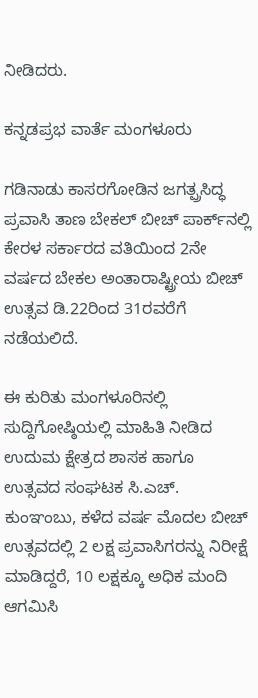ನೀಡಿದರು.

ಕನ್ನಡಪ್ರಭ ವಾರ್ತೆ ಮಂಗಳೂರು

ಗಡಿನಾಡು ಕಾಸರಗೋಡಿನ ಜಗತ್ಪ್ರಸಿದ್ಧ ಪ್ರವಾಸಿ ತಾಣ ಬೇಕಲ್‌ ಬೀಚ್‌ ಪಾರ್ಕ್‌ನಲ್ಲಿ ಕೇರಳ ಸರ್ಕಾರದ ವತಿಯಿಂದ 2ನೇ ವರ್ಷದ ಬೇಕಲ ಅಂತಾರಾಷ್ಟ್ರೀಯ ಬೀಚ್ ಉತ್ಸವ ಡಿ.22ರಿಂದ 31ರವರೆಗೆ ನಡೆಯಲಿದೆ.

ಈ ಕುರಿತು ಮಂಗಳೂರಿನಲ್ಲಿ ಸುದ್ದಿಗೋಷ್ಠಿಯಲ್ಲಿ ಮಾಹಿತಿ ನೀಡಿದ ಉದುಮ ಕ್ಷೇತ್ರದ ಶಾಸಕ ಹಾಗೂ ಉತ್ಸವದ ಸಂಘಟಕ ಸಿ.ಎಚ್. ಕುಂಞಂಬು, ಕಳೆದ ವರ್ಷ ಮೊದಲ ಬೀಚ್‌ ಉತ್ಸವದಲ್ಲಿ 2 ಲಕ್ಷ ಪ್ರವಾಸಿಗರನ್ನು ನಿರೀಕ್ಷೆ ಮಾಡಿದ್ದರೆ, 10 ಲಕ್ಷಕ್ಕೂ ಅಧಿಕ ಮಂದಿ ಆಗಮಿಸಿ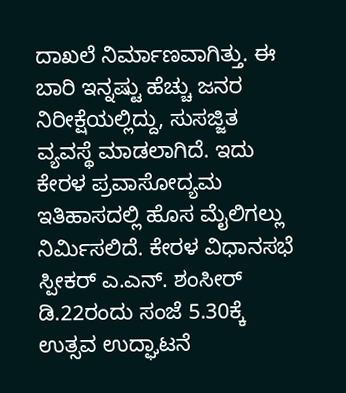ದಾಖಲೆ ನಿರ್ಮಾಣವಾಗಿತ್ತು. ಈ ಬಾರಿ ಇನ್ನಷ್ಟು ಹೆಚ್ಚು ಜನರ ನಿರೀಕ್ಷೆಯಲ್ಲಿದ್ದು, ಸುಸಜ್ಜಿತ ವ್ಯವಸ್ಥೆ ಮಾಡಲಾಗಿದೆ. ಇದು ಕೇರಳ ಪ್ರವಾಸೋದ್ಯಮ ಇತಿಹಾಸದಲ್ಲಿ ಹೊಸ ಮೈಲಿಗಲ್ಲು ನಿರ್ಮಿಸಲಿದೆ. ಕೇರಳ ವಿಧಾನಸಭೆ ಸ್ಪೀಕರ್ ಎ.ಎನ್. ಶಂಸೀರ್ ಡಿ.22ರಂದು ಸಂಜೆ 5.30ಕ್ಕೆ ಉತ್ಸವ ಉದ್ಘಾಟನೆ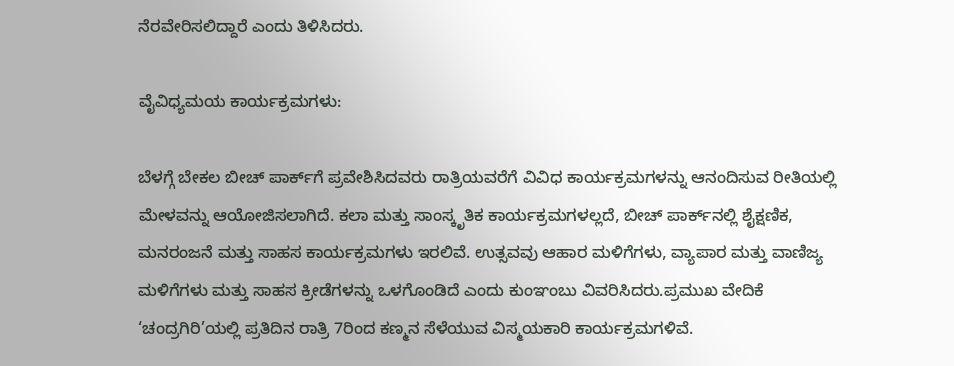ನೆರವೇರಿಸಲಿದ್ದಾರೆ ಎಂದು ತಿಳಿಸಿದರು.

ವೈವಿಧ್ಯಮಯ ಕಾರ್ಯಕ್ರಮಗಳು:

ಬೆಳಗ್ಗೆ ಬೇಕಲ ಬೀಚ್ ಪಾರ್ಕ್‌ಗೆ ಪ್ರವೇಶಿಸಿದವರು ರಾತ್ರಿಯವರೆಗೆ ವಿವಿಧ ಕಾರ್ಯಕ್ರಮಗಳನ್ನು ಆನಂದಿಸುವ ರೀತಿಯಲ್ಲಿ ಮೇಳವನ್ನು ಆಯೋಜಿಸಲಾಗಿದೆ. ಕಲಾ ಮತ್ತು ಸಾಂಸ್ಕೃತಿಕ ಕಾರ್ಯಕ್ರಮಗಳಲ್ಲದೆ, ಬೀಚ್ ಪಾರ್ಕ್‌ನಲ್ಲಿ ಶೈಕ್ಷಣಿಕ, ಮನರಂಜನೆ ಮತ್ತು ಸಾಹಸ ಕಾರ್ಯಕ್ರಮಗಳು ಇರಲಿವೆ. ಉತ್ಸವವು ಆಹಾರ ಮಳಿಗೆಗಳು, ವ್ಯಾಪಾರ ಮತ್ತು ವಾಣಿಜ್ಯ ಮಳಿಗೆಗಳು ಮತ್ತು ಸಾಹಸ ಕ್ರೀಡೆಗಳನ್ನು ಒಳಗೊಂಡಿದೆ ಎಂದು ಕುಂಞಂಬು ವಿವರಿಸಿದರು.ಪ್ರಮುಖ ವೇದಿಕೆ ‘ಚಂದ್ರಗಿರಿ’ಯಲ್ಲಿ ಪ್ರತಿದಿನ ರಾತ್ರಿ 7ರಿಂದ ಕಣ್ಮನ ಸೆಳೆಯುವ ವಿಸ್ಮಯಕಾರಿ ಕಾರ್ಯಕ್ರಮಗಳಿವೆ.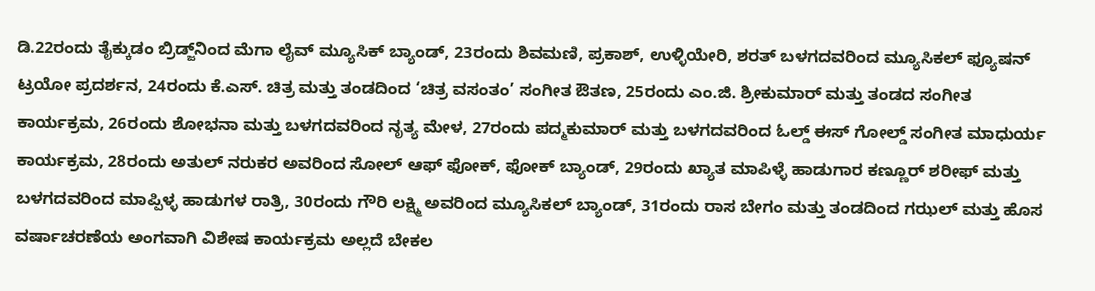ಡಿ.22ರಂದು ತೈಕ್ಕುಡಂ ಬ್ರಿಡ್ಜ್‌ನಿಂದ ಮೆಗಾ ಲೈವ್ ಮ್ಯೂಸಿಕ್ ಬ್ಯಾಂಡ್, 23ರಂದು ಶಿವಮಣಿ, ಪ್ರಕಾಶ್, ಉಳ್ಳಿಯೇರಿ, ಶರತ್ ಬಳಗದವರಿಂದ ಮ್ಯೂಸಿಕಲ್ ಫ್ಯೂಷನ್ ಟ್ರಯೋ ಪ್ರದರ್ಶನ, 24ರಂದು ಕೆ.ಎಸ್. ಚಿತ್ರ ಮತ್ತು ತಂಡದಿಂದ ‘ಚಿತ್ರ ವಸಂತಂ’ ಸಂಗೀತ ಔತಣ, 25ರಂದು ಎಂ.ಜಿ. ಶ್ರೀಕುಮಾರ್ ಮತ್ತು ತಂಡದ ಸಂಗೀತ ಕಾರ್ಯಕ್ರಮ, 26ರಂದು ಶೋಭನಾ ಮತ್ತು ಬಳಗದವರಿಂದ ನೃತ್ಯ ಮೇಳ, 27ರಂದು ಪದ್ಮಕುಮಾರ್ ಮತ್ತು ಬಳಗದವರಿಂದ ಓಲ್ಡ್ ಈಸ್ ಗೋಲ್ಡ್ ಸಂಗೀತ ಮಾಧುರ್ಯ ಕಾರ್ಯಕ್ರಮ, 28ರಂದು ಅತುಲ್ ನರುಕರ ಅವರಿಂದ ಸೋಲ್ ಆಫ್ ಫೋಕ್, ಫೋಕ್ ಬ್ಯಾಂಡ್, 29ರಂದು ಖ್ಯಾತ ಮಾಪಿಳ್ಳೆ ಹಾಡುಗಾರ ಕಣ್ಣೂರ್ ಶರೀಫ್ ಮತ್ತು ಬಳಗದವರಿಂದ ಮಾಪ್ಪಿಳ್ಳ ಹಾಡುಗಳ ರಾತ್ರಿ, 30ರಂದು ಗೌರಿ ಲಕ್ಷ್ಮಿ ಅವರಿಂದ ಮ್ಯೂಸಿಕಲ್ ಬ್ಯಾಂಡ್, 31ರಂದು ರಾಸ ಬೇಗಂ ಮತ್ತು ತಂಡದಿಂದ ಗಝಲ್ ಮತ್ತು ಹೊಸ ವರ್ಷಾಚರಣೆಯ ಅಂಗವಾಗಿ ವಿಶೇಷ ಕಾರ್ಯಕ್ರಮ ಅಲ್ಲದೆ ಬೇಕಲ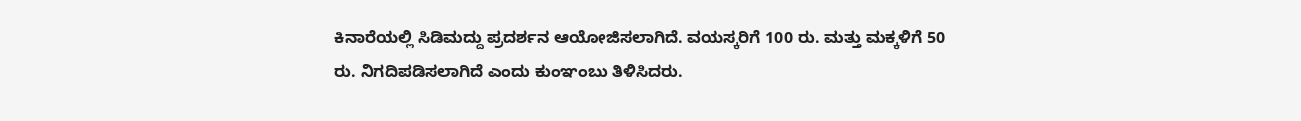ಕಿನಾರೆಯಲ್ಲಿ ಸಿಡಿಮದ್ದು ಪ್ರದರ್ಶನ ಆಯೋಜಿಸಲಾಗಿದೆ. ವಯಸ್ಕರಿಗೆ 100 ರು. ಮತ್ತು ಮಕ್ಕಳಿಗೆ 50 ರು. ನಿಗದಿಪಡಿಸಲಾಗಿದೆ ಎಂದು ಕುಂಞಂಬು ತಿಳಿಸಿದರು.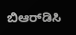ಬಿಆರ್‌ಡಿಸಿ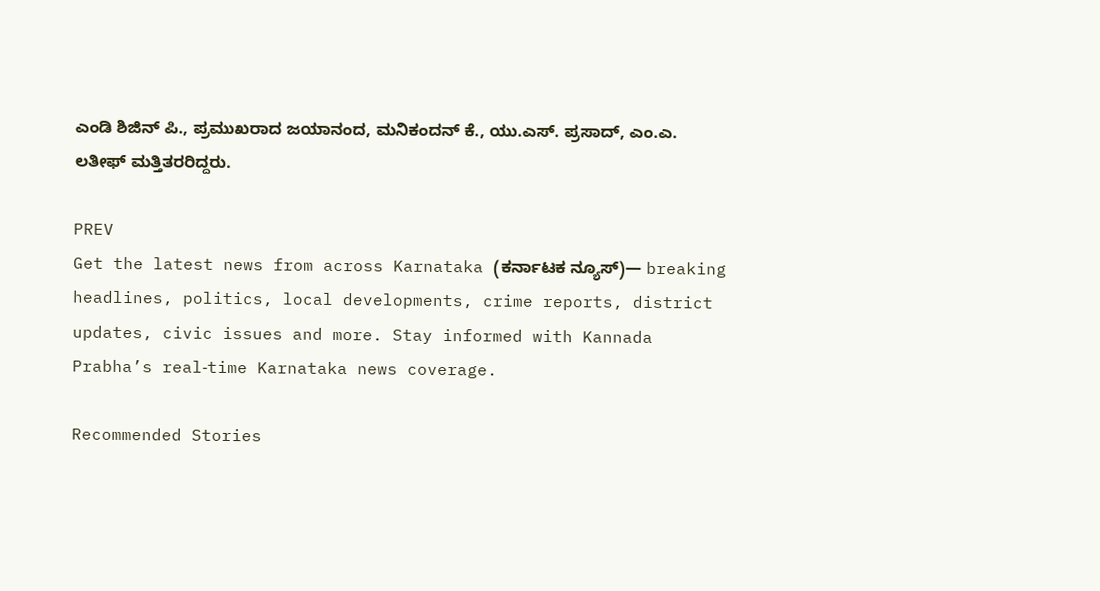ಎಂಡಿ ಶಿಜಿನ್‌ ಪಿ., ಪ್ರಮುಖರಾದ ಜಯಾನಂದ, ಮನಿಕಂದನ್‌ ಕೆ., ಯು.ಎಸ್‌. ಪ್ರಸಾದ್‌, ಎಂ.ಎ. ಲತೀಫ್‌ ಮತ್ತಿತರರಿದ್ದರು.

PREV
Get the latest news from across Karnataka (ಕರ್ನಾಟಕ ನ್ಯೂಸ್)— breaking headlines, politics, local developments, crime reports, district updates, civic issues and more. Stay informed with Kannada Prabha’s real‑time Karnataka news coverage.

Recommended Stories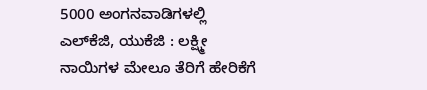5000 ಅಂಗನವಾಡಿಗಳಲ್ಲಿ ಎಲ್‌ಕೆಜಿ, ಯುಕೆಜಿ : ಲಕ್ಷ್ಮೀ
ನಾಯಿಗಳ ಮೇಲೂ ತೆರಿಗೆ ಹೇರಿಕೆಗೆ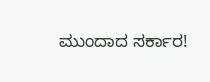ಮುಂದಾದ ಸರ್ಕಾರ!